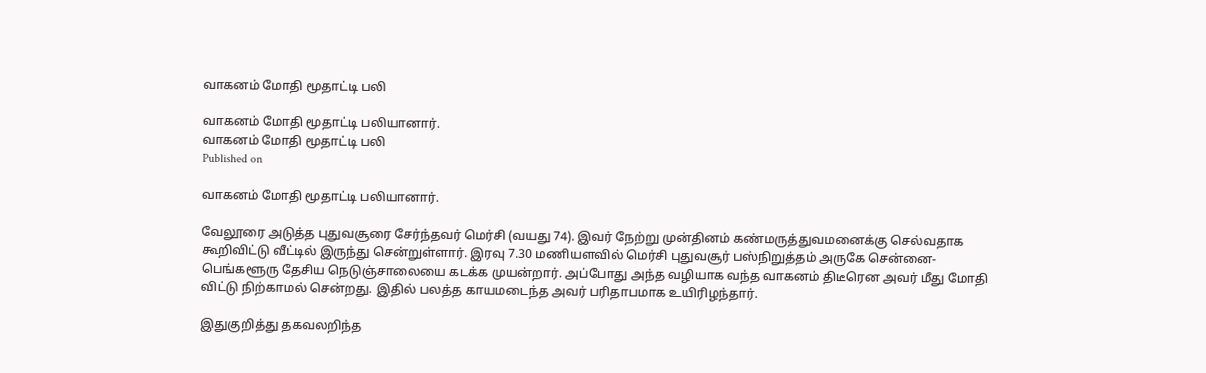வாகனம் மோதி மூதாட்டி பலி

வாகனம் மோதி மூதாட்டி பலியானார்.
வாகனம் மோதி மூதாட்டி பலி
Published on

வாகனம் மோதி மூதாட்டி பலியானார்.

வேலூரை அடுத்த புதுவசூரை சேர்ந்தவர் மெர்சி (வயது 74). இவர் நேற்று முன்தினம் கண்மருத்துவமனைக்கு செல்வதாக கூறிவிட்டு வீட்டில் இருந்து சென்றுள்ளார். இரவு 7.30 மணியளவில் மெர்சி புதுவசூர் பஸ்நிறுத்தம் அருகே சென்னை- பெங்களூரு தேசிய நெடுஞ்சாலையை கடக்க முயன்றார். அப்போது அந்த வழியாக வந்த வாகனம் திடீரென அவர் மீது மோதி விட்டு நிற்காமல் சென்றது. இதில் பலத்த காயமடைந்த அவர் பரிதாபமாக உயிரிழந்தார்.

இதுகுறித்து தகவலறிந்த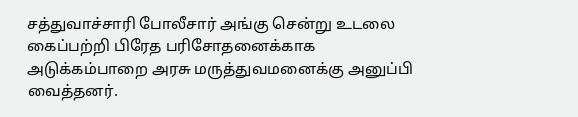சத்துவாச்சாரி போலீசார் அங்கு சென்று உடலை கைப்பற்றி பிரேத பரிசோதனைக்காக அடுக்கம்பாறை அரசு மருத்துவமனைக்கு அனுப்பி வைத்தனர்.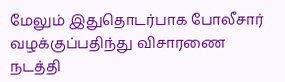மேலும் இதுதொடர்பாக போலீசார் வழக்குப்பதிந்து விசாரணை நடத்தி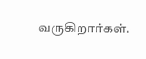வருகிறார்கள்.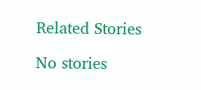Related Stories

No stories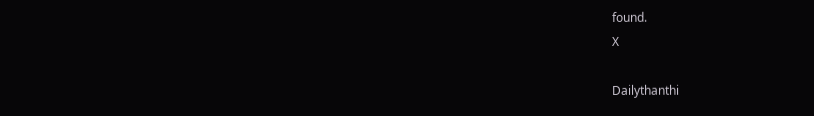found.
X

Dailythanthi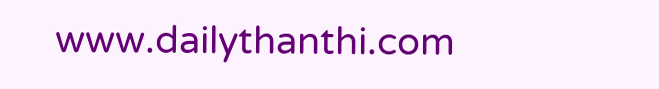www.dailythanthi.com